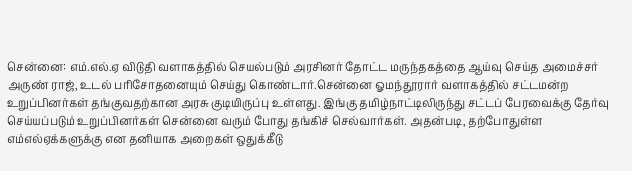சென்னை: எம்.எல்.ஏ விடுதி வளாகத்தில் செயல்படும் அரசினர் தோட்ட மருந்தகத்தை ஆய்வு செய்த அமைச்சர் அருண் ராஜ், உடல் பரிசோதனையும் செய்து கொண்டார்.சென்னை ஓமந்தூரார் வளாகத்தில் சட்டமன்ற உறுப்பினர்கள் தங்குவதற்கான அரசு குடியிருப்பு உள்ளது. இங்கு தமிழ்நாட்டிலிருந்து சட்டப் பேரவைக்கு தேர்வு செய்யப்படும் உறுப்பினர்கள் சென்னை வரும் போது தங்கிச் செல்வார்கள். அதன்படி, தற்போதுள்ள எம்எல்ஏக்களுக்கு என தனியாக அறைகள் ஒதுக்கீடு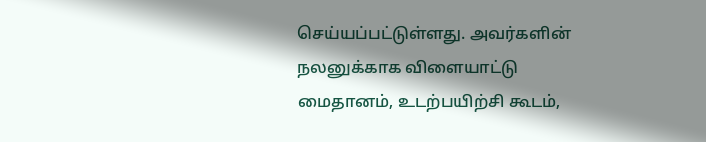செய்யப்பட்டுள்ளது. அவர்களின் நலனுக்காக விளையாட்டு மைதானம், உடற்பயிற்சி கூடம்,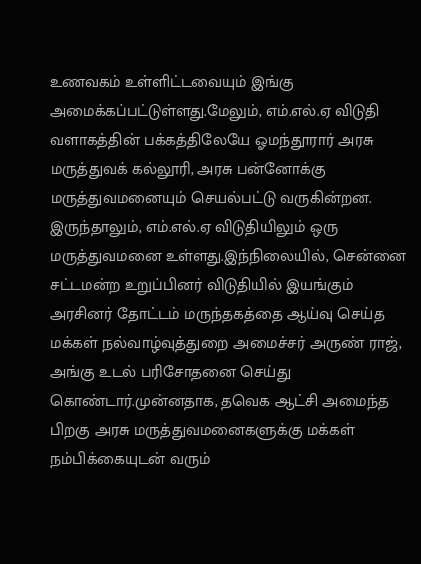உணவகம் உள்ளிட்டவையும் இங்கு அமைக்கப்பட்டுள்ளது.மேலும், எம்.எல்.ஏ விடுதி வளாகத்தின் பக்கத்திலேயே ஓமந்தூரார் அரசு மருத்துவக் கல்லூரி, அரசு பன்னோக்கு மருத்துவமனையும் செயல்பட்டு வருகின்றன. இருந்தாலும், எம்.எல்.ஏ விடுதியிலும் ஒரு மருத்துவமனை உள்ளது.இந்நிலையில், சென்னை சட்டமன்ற உறுப்பினர் விடுதியில் இயங்கும் அரசினர் தோட்டம் மருந்தகத்தை ஆய்வு செய்த மக்கள் நல்வாழ்வுத்துறை அமைச்சர் அருண் ராஜ், அங்கு உடல் பரிசோதனை செய்து கொண்டார்.முன்னதாக, தவெக ஆட்சி அமைந்த பிறகு அரசு மருத்துவமனைகளுக்கு மக்கள் நம்பிக்கையுடன் வரும்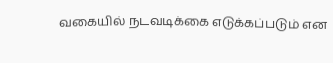வகையில் நடவடிக்கை எடுக்கப்படும் என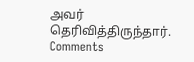அவர் தெரிவித்திருந்தார்.
Comments